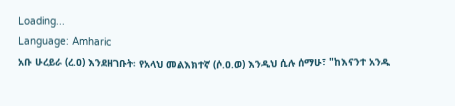Loading...
Language: Amharic
አቡ ሁረይራ (ረ.ዐ) እንደዘገቡት፡ የአላህ መልእክተኛ (ሶ.ዐ.ወ) እንዲህ ሲሉ ሰማሁ፣ "ከእናንተ አንዱ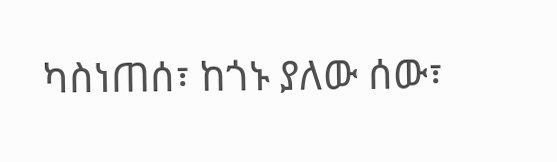ካስነጠሰ፣ ከጎኑ ያለው ሰው፣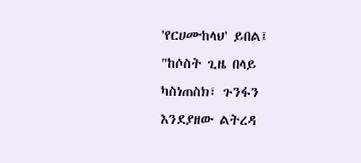'የርሀሙከላህ' ይበል፤ "ከሶስት ጊዜ በላይ ካስነጠስክ፣ ጉንፋን እንደያዘው ልትረዳ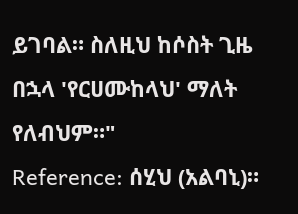ይገባል። ስለዚህ ከሶስት ጊዜ በኋላ 'የርሀሙከላህ' ማለት የለብህም።"
Reference: ሰሂህ (አልባኒ)።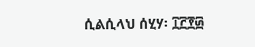ሲልሲላህ ሰሂሃ፡ ፲፫፻፴